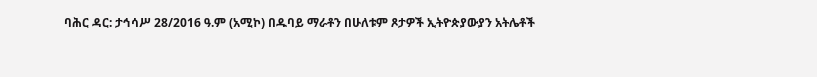ባሕር ዳር: ታኅሳሥ 28/2016 ዓ.ም (አሚኮ) በዱባይ ማራቶን በሁለቱም ጾታዎች ኢትዮጵያውያን አትሌቶች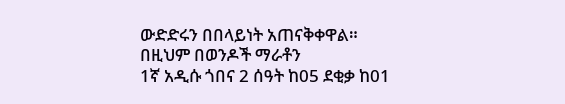ውድድሩን በበላይነት አጠናቅቀዋል።
በዚህም በወንዶች ማራቶን
1ኛ አዲሱ ጎበና 2 ሰዓት ከ05 ደቂቃ ከ01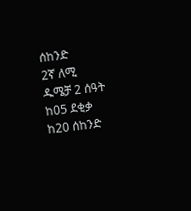ሰከንድ
2ኛ ለሚ ዱሜቻ 2 ሰዓት ከ05 ደቂቃ ከ20 ሰከንድ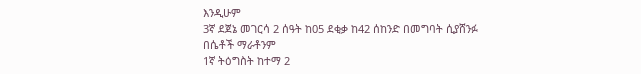እንዲሁም
3ኛ ደጀኔ መገርሳ 2 ሰዓት ከ05 ደቂቃ ከ42 ሰከንድ በመግባት ሲያሸንፉ
በሴቶች ማራቶንም
1ኛ ትዕግስት ከተማ 2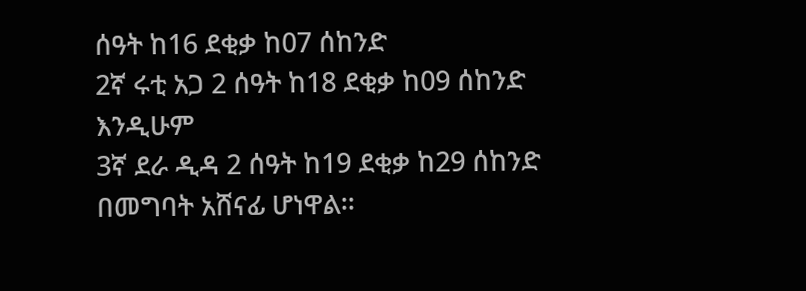ሰዓት ከ16 ደቂቃ ከ07 ሰከንድ
2ኛ ሩቲ አጋ 2 ሰዓት ከ18 ደቂቃ ከ09 ሰከንድ እንዲሁም
3ኛ ደራ ዲዳ 2 ሰዓት ከ19 ደቂቃ ከ29 ሰከንድ በመግባት አሸናፊ ሆነዋል፡፡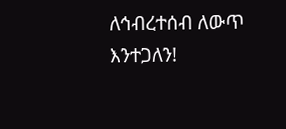ለኅብረተሰብ ለውጥ እንተጋለን!